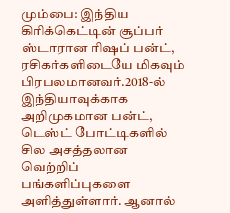மும்பை: இந்திய கிரிக்கெட்டின் சூப்பர் ஸ்டாரான ரிஷப் பன்ட், ரசிகர்களிடையே மிகவும் பிரபலமானவர்.2018-ல் இந்தியாவுக்காக அறிமுகமான பன்ட், டெஸ்ட் போட்டிகளில் சில அசத்தலான வெற்றிப் பங்களிப்புகளை அளித்துள்ளார். ஆனால்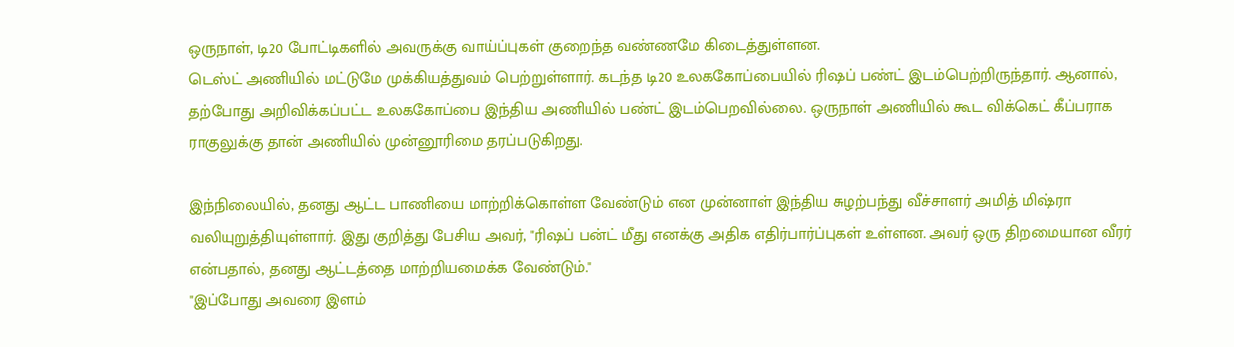ஒருநாள், டி20 போட்டிகளில் அவருக்கு வாய்ப்புகள் குறைந்த வண்ணமே கிடைத்துள்ளன.
டெஸ்ட் அணியில் மட்டுமே முக்கியத்துவம் பெற்றுள்ளார். கடந்த டி20 உலககோப்பையில் ரிஷப் பண்ட் இடம்பெற்றிருந்தார். ஆனால், தற்போது அறிவிக்கப்பட்ட உலககோப்பை இந்திய அணியில் பண்ட் இடம்பெறவில்லை. ஒருநாள் அணியில் கூட விக்கெட் கீப்பராக ராகுலுக்கு தான் அணியில் முன்னூரிமை தரப்படுகிறது.

இந்நிலையில், தனது ஆட்ட பாணியை மாற்றிக்கொள்ள வேண்டும் என முன்னாள் இந்திய சுழற்பந்து வீச்சாளர் அமித் மிஷ்ரா வலியுறுத்தியுள்ளார். இது குறித்து பேசிய அவர், "ரிஷப் பன்ட் மீது எனக்கு அதிக எதிர்பார்ப்புகள் உள்ளன. அவர் ஒரு திறமையான வீரர் என்பதால், தனது ஆட்டத்தை மாற்றியமைக்க வேண்டும்."
"இப்போது அவரை இளம்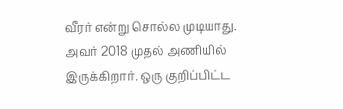வீரர் என்று சொல்ல முடியாது. அவர் 2018 முதல் அணியில் இருக்கிறார். ஒரு குறிப்பிட்ட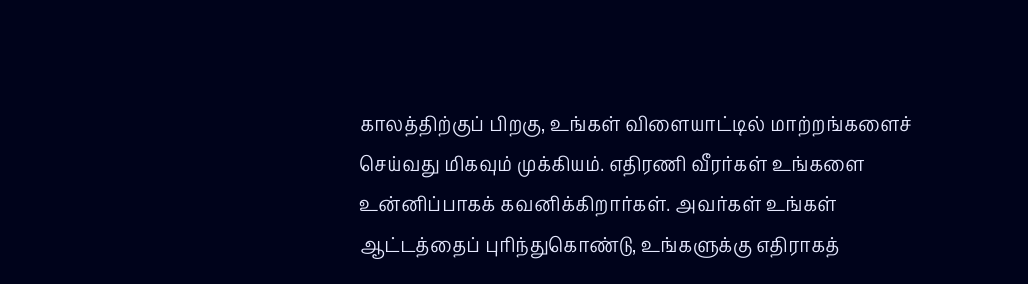காலத்திற்குப் பிறகு, உங்கள் விளையாட்டில் மாற்றங்களைச் செய்வது மிகவும் முக்கியம். எதிரணி வீரர்கள் உங்களை உன்னிப்பாகக் கவனிக்கிறார்கள். அவர்கள் உங்கள் ஆட்டத்தைப் புரிந்துகொண்டு, உங்களுக்கு எதிராகத்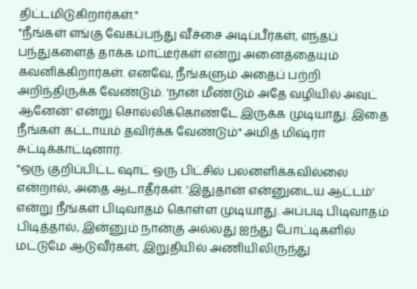திட்டமிடுகிறார்கள்."
"நீங்கள் எங்கு வேகப்பந்து வீச்சை அடிப்பீர்கள், எந்தப் பந்துகளைத் தாக்க மாட்டீர்கள் என்று அனைத்தையும் கவனிக்கிறார்கள். எனவே, நீங்களும் அதைப் பற்றி அறிந்திருக்க வேண்டும். 'நான் மீண்டும் அதே வழியில் அவுட் ஆனேன்' என்று சொல்லிக்கொண்டே இருக்க முடியாது. இதை நீங்கள் கட்டாயம் தவிர்க்க வேண்டும்" அமித் மிஷ்ரா சுட்டிக்காட்டினார்.
"ஒரு குறிப்பிட்ட ஷாட் ஒரு பிட்சில் பலனளிக்கவில்லை என்றால், அதை ஆடாதீர்கள். 'இதுதான் என்னுடைய ஆட்டம்' என்று நீங்கள் பிடிவாதம் கொள்ள முடியாது. அப்படி பிடிவாதம் பிடித்தால், இன்னும் நான்கு அல்லது ஐந்து போட்டிகளில் மட்டுமே ஆடுவீர்கள், இறுதியில் அணியிலிருந்து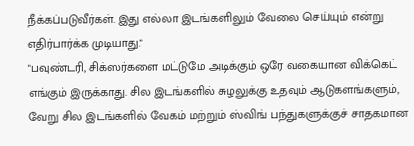நீக்கப்படுவீர்கள். இது எல்லா இடங்களிலும் வேலை செய்யும் என்று எதிர்பார்க்க முடியாது."
"பவுண்டரி, சிக்ஸர்களை மட்டுமே அடிக்கும் ஒரே வகையான விக்கெட் எங்கும் இருக்காது. சில இடங்களில் சுழலுக்கு உதவும் ஆடுகளங்களும், வேறு சில இடங்களில் வேகம் மற்றும் ஸ்விங் பந்துகளுக்குச் சாதகமான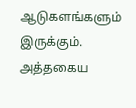ஆடுகளங்களும் இருக்கும். அத்தகைய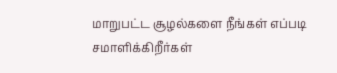மாறுபட்ட சூழல்களை நீங்கள் எப்படி சமாளிக்கிறீர்கள்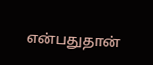என்பதுதான்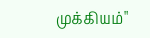முக்கியம்"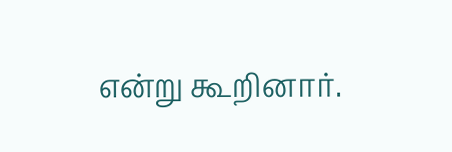என்று கூறினார்.